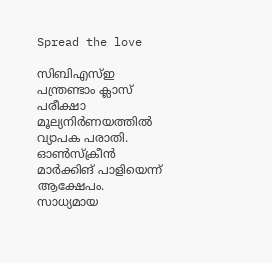Spread the love

സിബിഎസ്ഇ പന്ത്രണ്ടാം ക്ലാസ് പരീക്ഷാ മൂല്യനിർണയത്തിൽ വ്യാപക പരാതി. ഓൺസ്ക്രീൻ മാർക്കിങ് പാളിയെന്ന് ആക്ഷേപം. സാധ്യമായ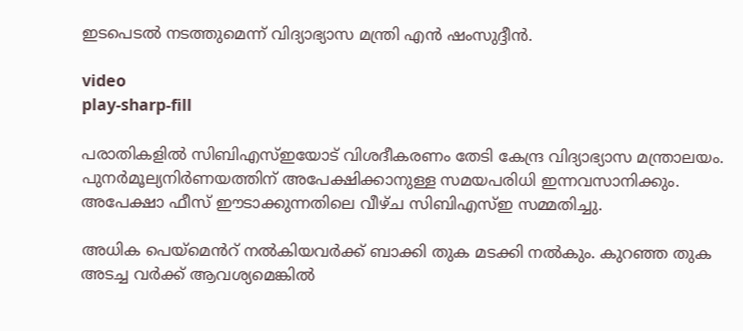ഇടപെടൽ നടത്തുമെന്ന് വിദ്യാഭ്യാസ മന്ത്രി എൻ ഷംസുദ്ദീൻ.

video
play-sharp-fill

പരാതികളിൽ സിബിഎസ്ഇയോട് വിശദീകരണം തേടി കേന്ദ്ര വിദ്യാഭ്യാസ മന്ത്രാലയം. പുനർമൂല്യനിർണയത്തിന് അപേക്ഷിക്കാനുള്ള സമയപരിധി ഇന്നവസാനിക്കും. അപേക്ഷാ ഫീസ് ഈടാക്കുന്നതിലെ വീഴ്ച സിബിഎസ്ഇ സമ്മതിച്ചു.

അധിക പെയ്മെൻറ് നൽകിയവർക്ക് ബാക്കി തുക മടക്കി നൽകും. കുറഞ്ഞ തുക അടച്ച വർക്ക് ആവശ്യമെങ്കിൽ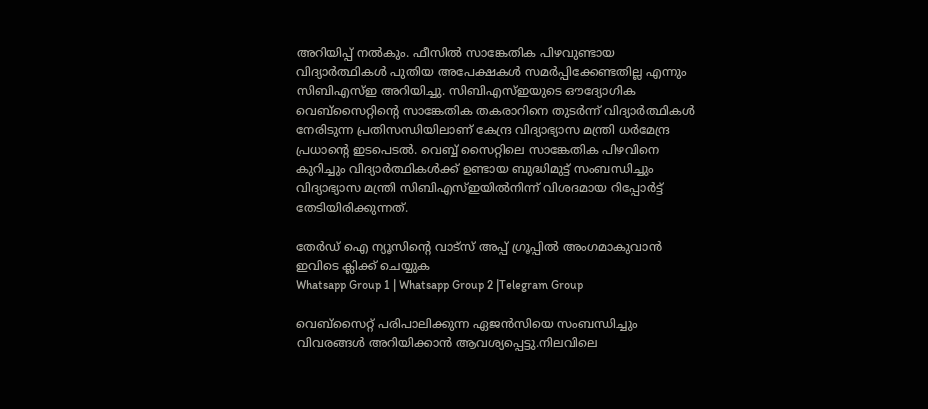അറിയിപ്പ് നൽകും. ഫീസിൽ സാങ്കേതിക പിഴവുണ്ടായ വിദ്യാർത്ഥികൾ പുതിയ അപേക്ഷകൾ സമർപ്പിക്കേണ്ടതില്ല എന്നും സിബിഎസ്ഇ അറിയിച്ചു. സിബിഎസ്ഇയുടെ ഔദ്യോഗിക വെബ്സൈറ്റിന്റെ സാങ്കേതിക തകരാറിനെ തുടർന്ന് വിദ്യാർത്ഥികൾ നേരിടുന്ന പ്രതിസന്ധിയിലാണ് കേന്ദ്ര വിദ്യാഭ്യാസ മന്ത്രി ധർമേന്ദ്ര പ്രധാൻ്റെ ഇടപെടൽ. വെബ്ബ് സൈറ്റിലെ സാങ്കേതിക പിഴവിനെ കുറിച്ചും വിദ്യാർത്ഥികൾക്ക് ഉണ്ടായ ബുദ്ധിമുട്ട് സംബന്ധിച്ചും വിദ്യാഭ്യാസ മന്ത്രി സിബിഎസ്ഇയിൽനിന്ന് വിശദമായ റിപ്പോർട്ട് തേടിയിരിക്കുന്നത്.

തേർഡ് ഐ ന്യൂസിന്റെ വാട്സ് അപ്പ് ഗ്രൂപ്പിൽ അംഗമാകുവാൻ ഇവിടെ ക്ലിക്ക് ചെയ്യുക
Whatsapp Group 1 | Whatsapp Group 2 |Telegram Group

വെബ്സൈറ്റ് പരിപാലിക്കുന്ന ഏജൻസിയെ സംബന്ധിച്ചും വിവരങ്ങൾ അറിയിക്കാൻ ആവശ്യപ്പെട്ടു.നിലവിലെ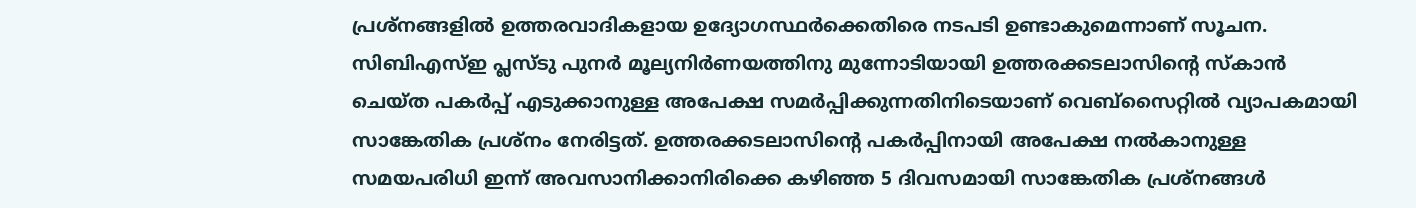പ്രശ്നങ്ങളിൽ ഉത്തരവാദികളായ ഉദ്യോഗസ്ഥർക്കെതിരെ നടപടി ഉണ്ടാകുമെന്നാണ് സൂചന. സിബിഎസ്ഇ പ്ലസ്ടു പുനർ മൂല്യനിർണയത്തിനു മുന്നോടിയായി ഉത്തരക്കടലാസിൻ്റെ സ്കാൻ ചെയ്ത പകർപ്പ് എടുക്കാനുള്ള അപേക്ഷ സമർപ്പിക്കുന്നതിനിടെയാണ് വെബ്സൈറ്റിൽ വ്യാപകമായി സാങ്കേതിക പ്രശ്നം നേരിട്ടത്. ഉത്തരക്കടലാസിൻ്റെ പകർപ്പിനായി അപേക്ഷ നൽകാനുള്ള സമയപരിധി ഇന്ന് അവസാനിക്കാനിരിക്കെ കഴിഞ്ഞ 5 ദിവസമായി സാങ്കേതിക പ്രശ്നങ്ങൾ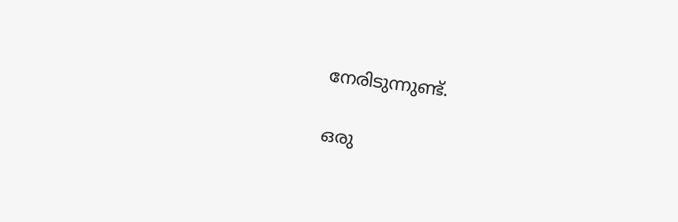നേരിടുന്നുണ്ട്.

ഒരു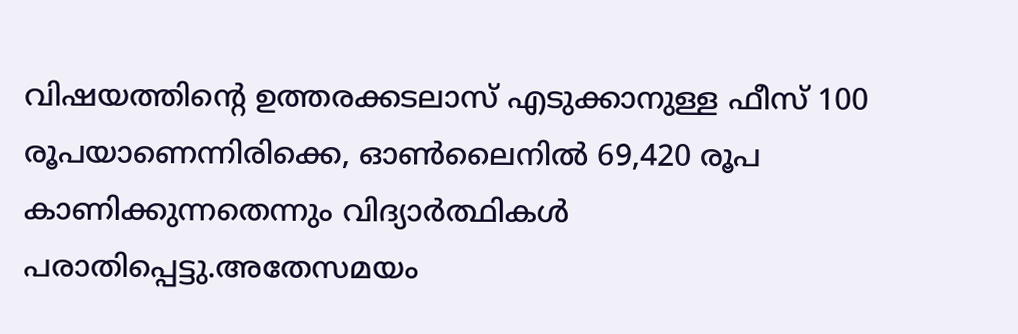വിഷയത്തിൻ്റെ ഉത്തരക്കടലാസ് എടുക്കാനുള്ള ഫീസ് 100 രൂപയാണെന്നിരിക്കെ, ഓൺലൈനിൽ 69,420 രൂപ കാണിക്കുന്നതെന്നും വിദ്യാർത്ഥികൾ പരാതിപ്പെട്ടു.അതേസമയം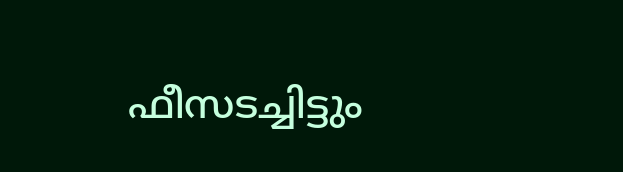ഫീസടച്ചിട്ടും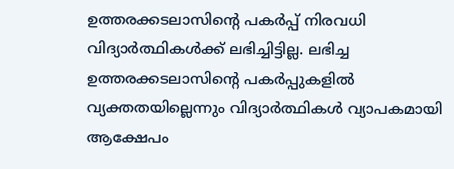ഉത്തരക്കടലാസിന്റെ പകർപ്പ് നിരവധി വിദ്യാർത്ഥികൾക്ക് ലഭിച്ചിട്ടില്ല. ലഭിച്ച ഉത്തരക്കടലാസിന്റെ പകർപ്പുകളിൽ വ്യക്തതയില്ലെന്നും വിദ്യാർത്ഥികൾ വ്യാപകമായി ആക്ഷേപം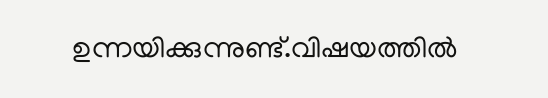ഉന്നയിക്കുന്നുണ്ട്.വിഷയത്തിൽ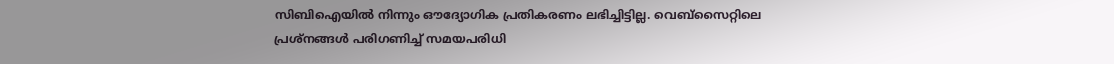സിബിഐയിൽ നിന്നും ഔദ്യോഗിക പ്രതികരണം ലഭിച്ചിട്ടില്ല. വെബ്സൈറ്റിലെ പ്രശ്നങ്ങൾ പരിഗണിച്ച് സമയപരിധി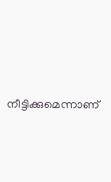നീട്ടിക്കുമെന്നാണ്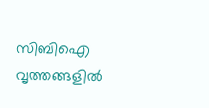സിബിഐ വൃത്തങ്ങളിൽ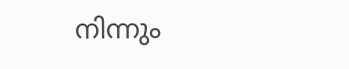നിന്നും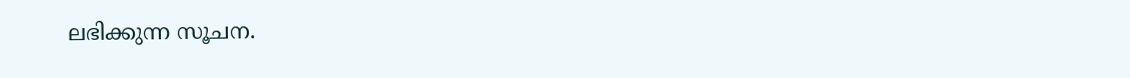ലഭിക്കുന്ന സൂചന.